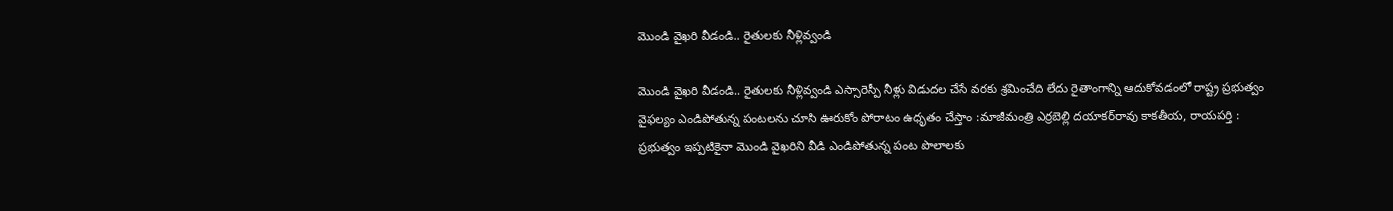మొండి వైఖరి వీడండి.. రైతులకు నీళ్లివ్వండి

మొండి వైఖరి వీడండి.. రైతులకు నీళ్లివ్వండి ఎస్సారెస్పీ నీళ్లు విడుదల చేసే వరకు శ్రమించేది లేదు రైతాంగాన్ని ఆదుకోవడంలో రాష్ట్ర ప్రభుత్వం వైఫల్యం ఎండిపోతున్న పంటలను చూసి ఊరుకోం పోరాటం ఉధృతం చేస్తాం :మాజీమంత్రి ఎర్రబెల్లి ద‌యాక‌ర్‌రావు కాకతీయ, రాయపర్తి : ప్రభుత్వం ఇప్పటికైనా మొండి వైఖరిని వీడి ఎండిపోతున్న పంట పొలాలకు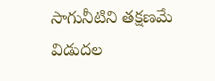సాగునీటిని తక్షణమే విడుదల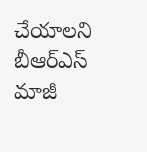చేయాలని బీఆర్‌ఎస్‌ మాజీ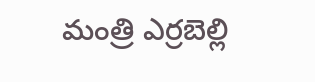మంత్రి ఎర్రబెల్లి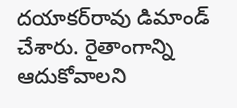దయాకర్‌రావు డిమాండ్‌ చేశారు. రైతాంగాన్ని ఆదుకోవాలని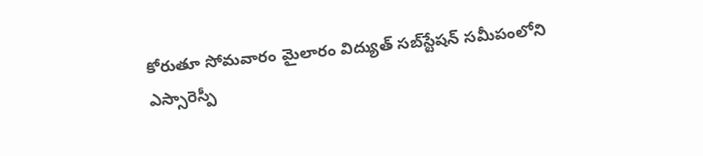కోరుతూ సోమవారం మైలారం విద్యుత్‌ సబ్‌స్టేషన్‌ సమీపంలోని ఎస్సారెస్పీ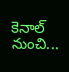కెనాల్‌ నుంచి...